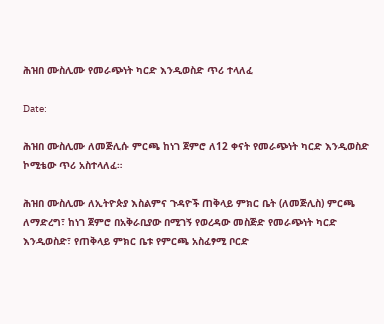ሕዝበ ሙስሊሙ የመራጭነት ካርድ እንዲወስድ ጥሪ ተላለፈ

Date:

ሕዝበ ሙስሊሙ ለመጅሊሱ ምርጫ ከነገ ጀምሮ ለ12 ቀናት የመራጭነት ካርድ እንዲወስድ ኮሚቴው ጥሪ አስተላለፈ።

ሕዝበ ሙስሊሙ ለኢትዮጵያ እስልምና ጉዳዮች ጠቅላይ ምክር ቤት (ለመጅሊስ) ምርጫ ለማድረግ፣ ከነገ ጀምሮ በአቅራቢያው በሚገኝ የወረዳው መስጅድ የመራጭነት ካርድ እንዲወስድ፣ የጠቅላይ ምክር ቤቱ የምርጫ አስፈፃሚ ቦርድ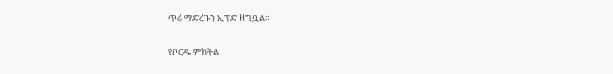ጥሪ ማድረጉን ኢፕድ ዘግቧል።

የቦርዱ ምክትል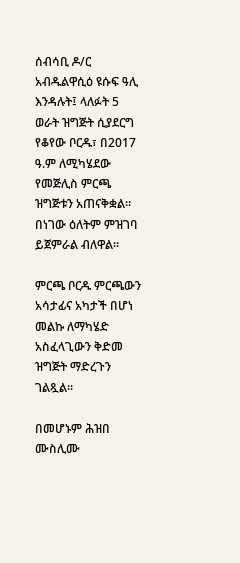ሰብሳቢ ዶ/ር አብዱልዋሲዕ ዩሱፍ ዓሊ እንዳሉት፤ ላለፉት 5 ወራት ዝግጅት ሲያደርግ የቆየው ቦርዱ፣ በ2017 ዓ.ም ለሚካሄደው የመጅሊስ ምርጫ ዝግጅቱን አጠናቅቋል። በነገው ዕለትም ምዝገባ ይጀምራል ብለዋል።

ምርጫ ቦርዱ ምርጫውን አሳታፊና አካታች በሆነ መልኩ ለማካሄድ አስፈላጊውን ቅድመ ዝግጅት ማድረጉን ገልጿል፡፡

በመሆኑም ሕዝበ ሙስሊሙ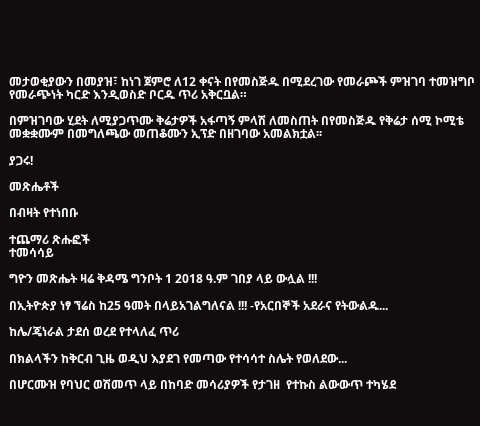መታወቂያውን በመያዝ፣ ከነገ ጀምሮ ለ12 ቀናት በየመስጅዱ በሚደረገው የመራጮች ምዝገባ ተመዝግቦ የመራጭነት ካርድ እንዲወስድ ቦርዱ ጥሪ አቅርቧል።

በምዝገባው ሂደት ለሚያጋጥሙ ቅሬታዎች አፋጣኝ ምላሽ ለመስጠት በየመስጅዱ የቅሬታ ሰሚ ኮሚቴ መቋቋሙም በመግለጫው መጠቆሙን ኢፕድ በዘገባው አመልክቷል፡፡

ያጋሩ!

መጽሔቶች

በብዛት የተነበቡ

ተጨማሪ ጽሑፎች
ተመሳሳይ

ግዮን መጽሔት ዛሬ ቅዳሜ ግንቦት 1 2018 ዓ.ም ገበያ ላይ ውሏል !!!

በኢትዮጵያ ነፃ ኘሬስ ከ25 ዓመት በላይአገልግለናል !!! -የአርበኞች አደራና የትውልዱ...

ከሌ/ጄነራል ታደሰ ወረደ የተላለፈ ጥሪ

በክልላችን ከቅርብ ጊዜ ወዲህ እያደገ የመጣው የተሳሳተ ስሌት የወለደው...

በሆርሙዝ የባህር ወሽመጥ ላይ በከባድ መሳሪያዎች የታገዘ  የተኩስ ልውውጥ ተካሄደ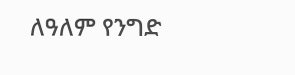ለዓለም የንግድ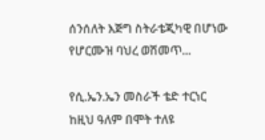ሰንሰለት እጅግ ስትራቴጂካዊ በሆነው የሆርሙዝ ባህረ ወሽመጥ...

የሲ.ኤን.ኤን መስራች ቴድ ተርነር ከዚህ ዓለም በሞት ተለዩ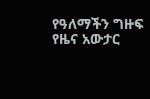የዓለማችን ግዙፍ የዜና አውታር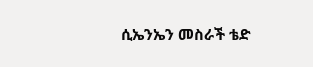ሲኤንኤን መስራች ቴድ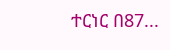ተርነር በ87...